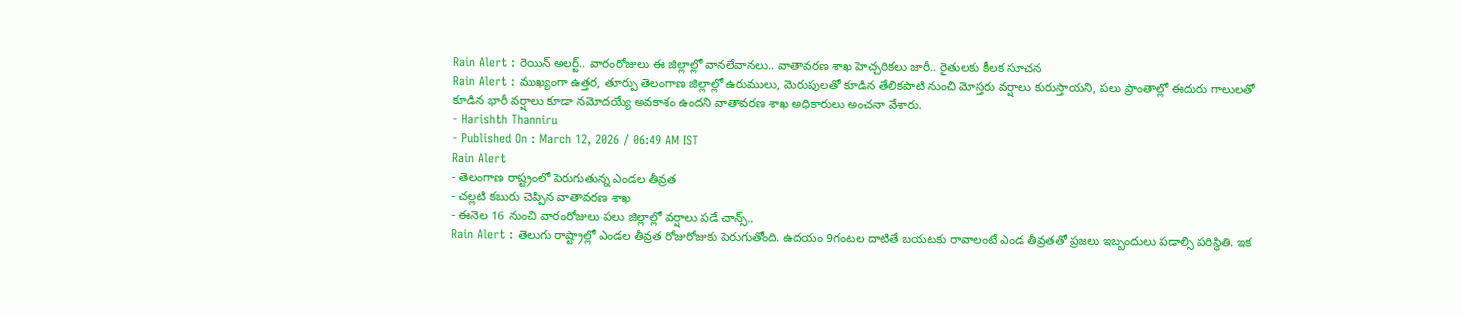Rain Alert : రెయిన్ అలర్ట్.. వారంరోజులు ఈ జిల్లాల్లో వానలేవానలు.. వాతావరణ శాఖ హెచ్చరికలు జారీ.. రైతులకు కీలక సూచన
Rain Alert : ముఖ్యంగా ఉత్తర, తూర్పు తెలంగాణ జిల్లాల్లో ఉరుములు, మెరుపులతో కూడిన తేలికపాటి నుంచి మోస్తరు వర్షాలు కురుస్తాయని, పలు ప్రాంతాల్లో ఈదురు గాలులతో కూడిన భారీ వర్షాలు కూడా నమోదయ్యే అవకాశం ఉందని వాతావరణ శాఖ అధికారులు అంచనా వేశారు.
- Harishth Thanniru
- Published On : March 12, 2026 / 06:49 AM IST
Rain Alert
- తెలంగాణ రాష్ట్రంలో పెరుగుతున్న ఎండల తీవ్రత
- చల్లటి కబురు చెప్పిన వాతావరణ శాఖ
- ఈనెల 16 నుంచి వారంరోజులు పలు జిల్లాల్లో వర్షాలు పడే చాన్స్..
Rain Alert : తెలుగు రాష్ట్రాల్లో ఎండల తీవ్రత రోజురోజుకు పెరుగుతోంది. ఉదయం 9గంటల దాటితే బయటకు రావాలంటే ఎండ తీవ్రతతో ప్రజలు ఇబ్బందులు పడాల్సి పరిస్థితి. ఇక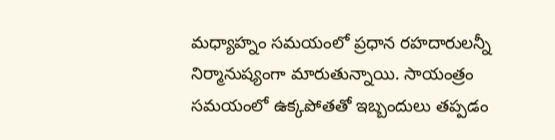మధ్యాహ్నం సమయంలో ప్రధాన రహదారులన్నీ నిర్మానుష్యంగా మారుతున్నాయి. సాయంత్రం సమయంలో ఉక్కపోతతో ఇబ్బందులు తప్పడం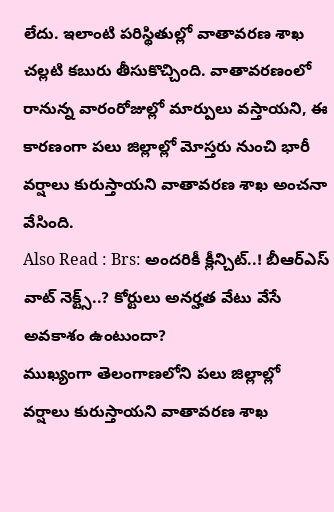లేదు. ఇలాంటి పరిస్థితుల్లో వాతావరణ శాఖ చల్లటి కబురు తీసుకొచ్చింది. వాతావరణంలో రానున్న వారంరోజుల్లో మార్పులు వస్తాయని, ఈ కారణంగా పలు జిల్లాల్లో మోస్తరు నుంచి భారీ వర్షాలు కురుస్తాయని వాతావరణ శాఖ అంచనా వేసింది.
Also Read : Brs: అందరికీ క్లీన్చిట్..! బీఆర్ఎస్ వాట్ నెక్ట్స్..? కోర్టులు అనర్హత వేటు వేసే అవకాశం ఉంటుందా?
ముఖ్యంగా తెలంగాణలోని పలు జిల్లాల్లో వర్షాలు కురుస్తాయని వాతావరణ శాఖ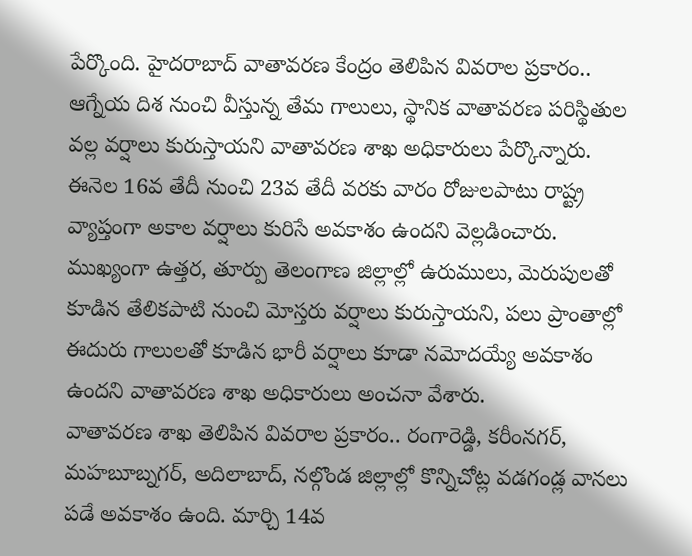పేర్కొంది. హైదరాబాద్ వాతావరణ కేంద్రం తెలిపిన వివరాల ప్రకారం.. ఆగ్నేయ దిశ నుంచి వీస్తున్న తేమ గాలులు, స్థానిక వాతావరణ పరిస్థితుల వల్ల వర్షాలు కురుస్తాయని వాతావరణ శాఖ అధికారులు పేర్కొన్నారు. ఈనెల 16వ తేదీ నుంచి 23వ తేదీ వరకు వారం రోజులపాటు రాష్ట్ర వ్యాప్తంగా అకాల వర్షాలు కురిసే అవకాశం ఉందని వెల్లడించారు. ముఖ్యంగా ఉత్తర, తూర్పు తెలంగాణ జిల్లాల్లో ఉరుములు, మెరుపులతో కూడిన తేలికపాటి నుంచి మోస్తరు వర్షాలు కురుస్తాయని, పలు ప్రాంతాల్లో ఈదురు గాలులతో కూడిన భారీ వర్షాలు కూడా నమోదయ్యే అవకాశం ఉందని వాతావరణ శాఖ అధికారులు అంచనా వేశారు.
వాతావరణ శాఖ తెలిపిన వివరాల ప్రకారం.. రంగారెడ్డి, కరీంనగర్, మహబూబ్నగర్, అదిలాబాద్, నల్గొండ జిల్లాల్లో కొన్నిచోట్ల వడగండ్ల వానలు పడే అవకాశం ఉంది. మార్చి 14వ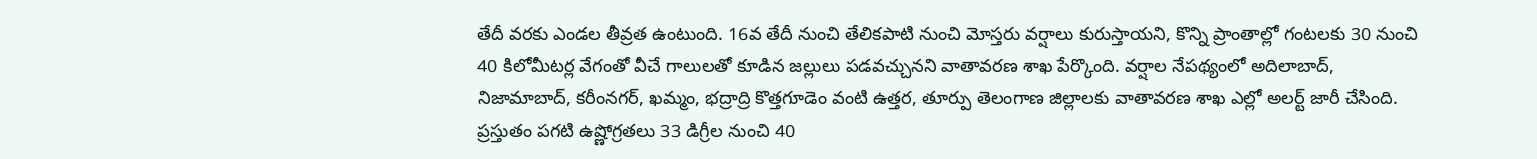తేదీ వరకు ఎండల తీవ్రత ఉంటుంది. 16వ తేదీ నుంచి తేలికపాటి నుంచి మోస్తరు వర్షాలు కురుస్తాయని, కొన్ని ప్రాంతాల్లో గంటలకు 30 నుంచి 40 కిలోమీటర్ల వేగంతో వీచే గాలులతో కూడిన జల్లులు పడవచ్చునని వాతావరణ శాఖ పేర్కొంది. వర్షాల నేపథ్యంలో అదిలాబాద్, నిజామాబాద్, కరీంనగర్, ఖమ్మం, భద్రాద్రి కొత్తగూడెం వంటి ఉత్తర, తూర్పు తెలంగాణ జిల్లాలకు వాతావరణ శాఖ ఎల్లో అలర్ట్ జారీ చేసింది.
ప్రస్తుతం పగటి ఉష్ణోగ్రతలు 33 డిగ్రీల నుంచి 40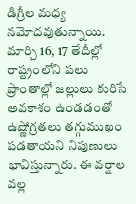డిగ్రీల మధ్య నమోదవుతున్నాయి. మార్చి 16, 17 తేదీల్లో రాష్ట్రంలోని పలు ప్రాంతాల్లో జల్లులు కురిసే అవకాశం ఉండడంతో ఉష్ణోగ్రతలు తగ్గుముఖం పడతాయని నిపుణులు భావిస్తున్నారు. ఈ వర్షాల వల్ల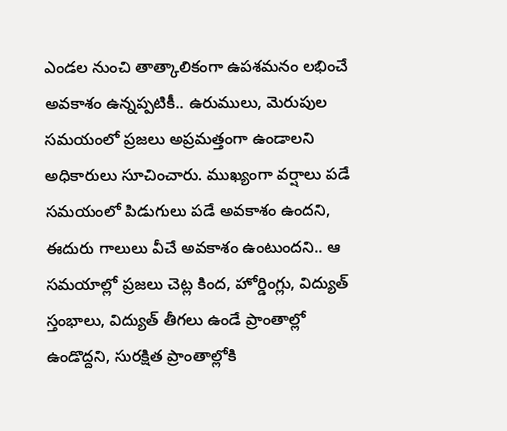ఎండల నుంచి తాత్కాలికంగా ఉపశమనం లభించే అవకాశం ఉన్నప్పటికీ.. ఉరుములు, మెరుపుల సమయంలో ప్రజలు అప్రమత్తంగా ఉండాలని అధికారులు సూచించారు. ముఖ్యంగా వర్షాలు పడే సమయంలో పిడుగులు పడే అవకాశం ఉందని, ఈదురు గాలులు వీచే అవకాశం ఉంటుందని.. ఆ సమయాల్లో ప్రజలు చెట్ల కింద, హోర్డింగ్లు, విద్యుత్ స్తంభాలు, విద్యుత్ తీగలు ఉండే ప్రాంతాల్లో ఉండొద్దని, సురక్షిత ప్రాంతాల్లోకి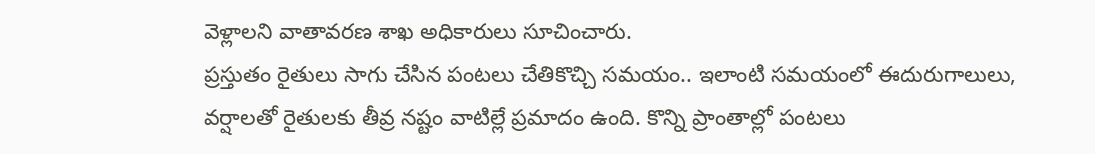వెళ్లాలని వాతావరణ శాఖ అధికారులు సూచించారు.
ప్రస్తుతం రైతులు సాగు చేసిన పంటలు చేతికొచ్చి సమయం.. ఇలాంటి సమయంలో ఈదురుగాలులు, వర్షాలతో రైతులకు తీవ్ర నష్టం వాటిల్లే ప్రమాదం ఉంది. కొన్ని ప్రాంతాల్లో పంటలు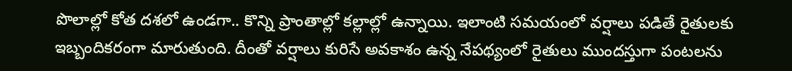పొలాల్లో కోత దశలో ఉండగా.. కొన్ని ప్రాంతాల్లో కల్లాల్లో ఉన్నాయి. ఇలాంటి సమయంలో వర్షాలు పడితే రైతులకు ఇబ్బందికరంగా మారుతుంది. దీంతో వర్షాలు కురిసే అవకాశం ఉన్న నేపథ్యంలో రైతులు ముందస్తుగా పంటలను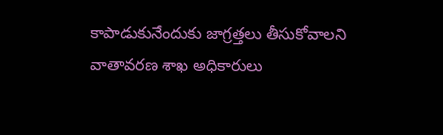కాపాడుకునేందుకు జాగ్రత్తలు తీసుకోవాలని వాతావరణ శాఖ అధికారులు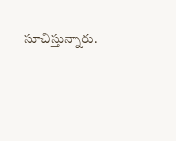సూచిస్తున్నారు.